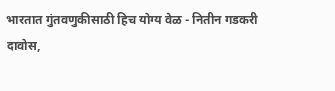भारतात गुंतवणुकीसाठी हिच योग्य वेळ - नितीन गडकरी
दावोस,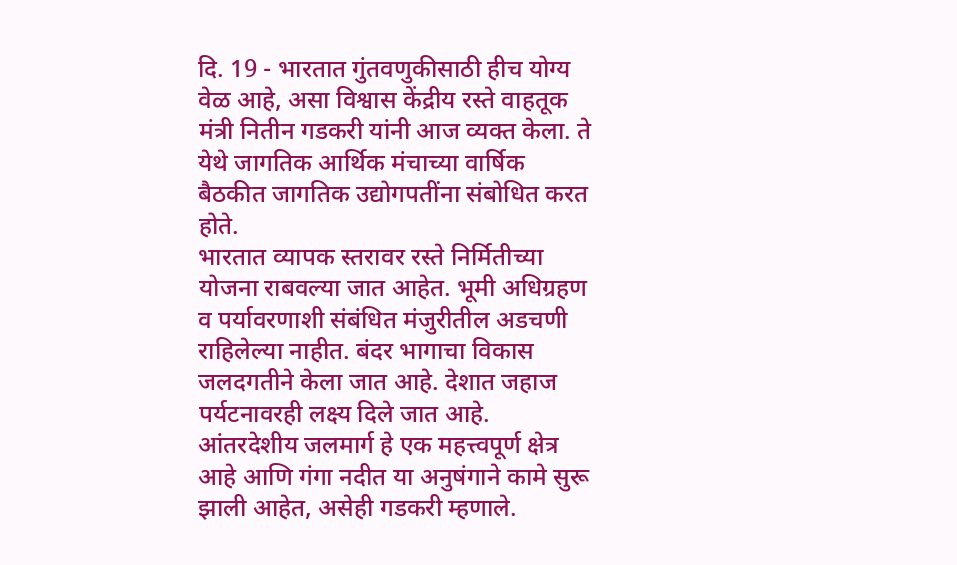दि. 19 - भारतात गुंतवणुकीसाठी हीच योग्य वेळ आहे, असा विश्वास केंद्रीय रस्ते वाहतूक मंत्री नितीन गडकरी यांनी आज व्यक्त केला. ते येथे जागतिक आर्थिक मंचाच्या वार्षिक बैठकीत जागतिक उद्योगपतींना संबोधित करत होते.
भारतात व्यापक स्तरावर रस्ते निर्मितीच्या योजना राबवल्या जात आहेत. भूमी अधिग्रहण व पर्यावरणाशी संबंधित मंजुरीतील अडचणी राहिलेल्या नाहीत. बंदर भागाचा विकास जलदगतीने केला जात आहे. देशात जहाज पर्यटनावरही लक्ष्य दिले जात आहे. आंतरदेशीय जलमार्ग हे एक महत्त्वपूर्ण क्षेत्र आहे आणि गंगा नदीत या अनुषंगाने कामे सुरू झाली आहेत, असेही गडकरी म्हणाले.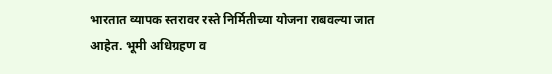भारतात व्यापक स्तरावर रस्ते निर्मितीच्या योजना राबवल्या जात आहेत. भूमी अधिग्रहण व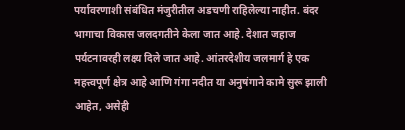पर्यावरणाशी संबंधित मंजुरीतील अडचणी राहिलेल्या नाहीत. बंदर भागाचा विकास जलदगतीने केला जात आहे. देशात जहाज पर्यटनावरही लक्ष्य दिले जात आहे. आंतरदेशीय जलमार्ग हे एक महत्त्वपूर्ण क्षेत्र आहे आणि गंगा नदीत या अनुषंगाने कामे सुरू झाली आहेत, असेही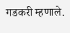गडकरी म्हणाले.